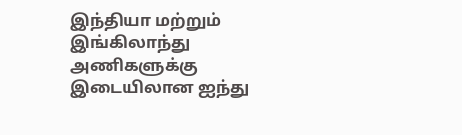இந்தியா மற்றும் இங்கிலாந்து அணிகளுக்கு இடையிலான ஐந்து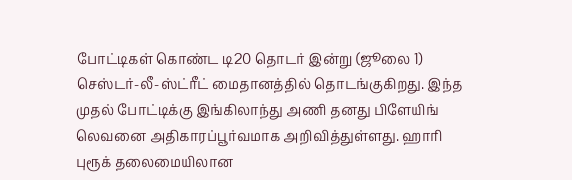போட்டிகள் கொண்ட டி20 தொடர் இன்று (ஜூலை 1) செஸ்டர்-லீ-ஸ்ட்ரீட் மைதானத்தில் தொடங்குகிறது. இந்த முதல் போட்டிக்கு இங்கிலாந்து அணி தனது பிளேயிங் லெவனை அதிகாரப்பூர்வமாக அறிவித்துள்ளது. ஹாரி புரூக் தலைமையிலான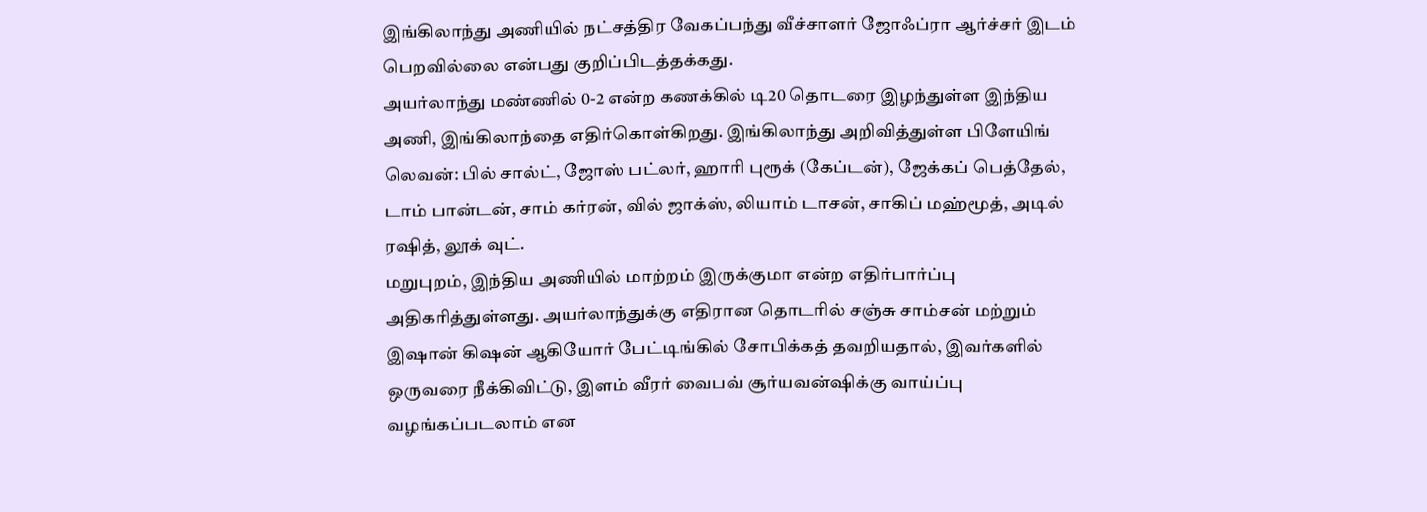இங்கிலாந்து அணியில் நட்சத்திர வேகப்பந்து வீச்சாளர் ஜோஃப்ரா ஆர்ச்சர் இடம் பெறவில்லை என்பது குறிப்பிடத்தக்கது.
அயர்லாந்து மண்ணில் 0-2 என்ற கணக்கில் டி20 தொடரை இழந்துள்ள இந்திய அணி, இங்கிலாந்தை எதிர்கொள்கிறது. இங்கிலாந்து அறிவித்துள்ள பிளேயிங் லெவன்: பில் சால்ட், ஜோஸ் பட்லர், ஹாரி புரூக் (கேப்டன்), ஜேக்கப் பெத்தேல், டாம் பான்டன், சாம் கர்ரன், வில் ஜாக்ஸ், லியாம் டாசன், சாகிப் மஹ்மூத், அடில் ரஷித், லூக் வுட்.
மறுபுறம், இந்திய அணியில் மாற்றம் இருக்குமா என்ற எதிர்பார்ப்பு அதிகரித்துள்ளது. அயர்லாந்துக்கு எதிரான தொடரில் சஞ்சு சாம்சன் மற்றும் இஷான் கிஷன் ஆகியோர் பேட்டிங்கில் சோபிக்கத் தவறியதால், இவர்களில் ஒருவரை நீக்கிவிட்டு, இளம் வீரர் வைபவ் சூர்யவன்ஷிக்கு வாய்ப்பு வழங்கப்படலாம் என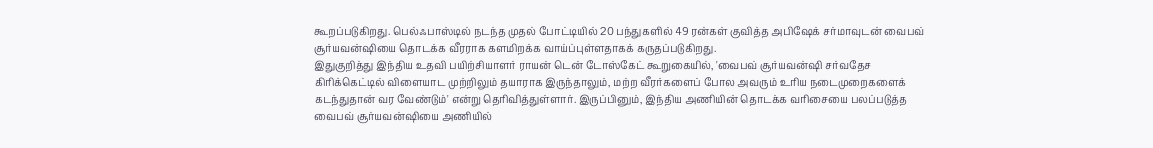கூறப்படுகிறது. பெல்ஃபாஸ்டில் நடந்த முதல் போட்டியில் 20 பந்துகளில் 49 ரன்கள் குவித்த அபிஷேக் சர்மாவுடன் வைபவ் சூர்யவன்ஷியை தொடக்க வீரராக களமிறக்க வாய்ப்புள்ளதாகக் கருதப்படுகிறது.
இதுகுறித்து இந்திய உதவி பயிற்சியாளர் ராயன் டென் டோஸ்கேட் கூறுகையில், 'வைபவ் சூர்யவன்ஷி சர்வதேச கிரிக்கெட்டில் விளையாட முற்றிலும் தயாராக இருந்தாலும், மற்ற வீரர்களைப் போல அவரும் உரிய நடைமுறைகளைக் கடந்துதான் வர வேண்டும்' என்று தெரிவித்துள்ளார். இருப்பினும், இந்திய அணியின் தொடக்க வரிசையை பலப்படுத்த வைபவ் சூர்யவன்ஷியை அணியில்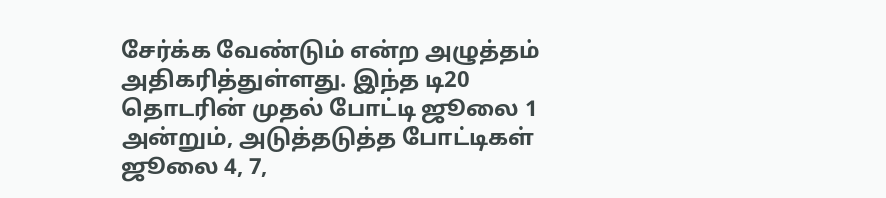சேர்க்க வேண்டும் என்ற அழுத்தம் அதிகரித்துள்ளது. இந்த டி20 தொடரின் முதல் போட்டி ஜூலை 1 அன்றும், அடுத்தடுத்த போட்டிகள் ஜூலை 4, 7,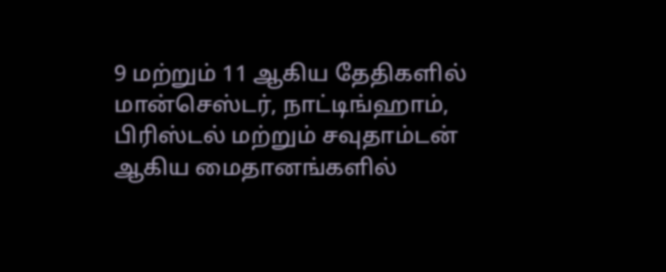9 மற்றும் 11 ஆகிய தேதிகளில் மான்செஸ்டர், நாட்டிங்ஹாம், பிரிஸ்டல் மற்றும் சவுதாம்டன் ஆகிய மைதானங்களில்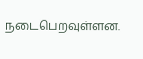நடைபெறவுள்ளன.